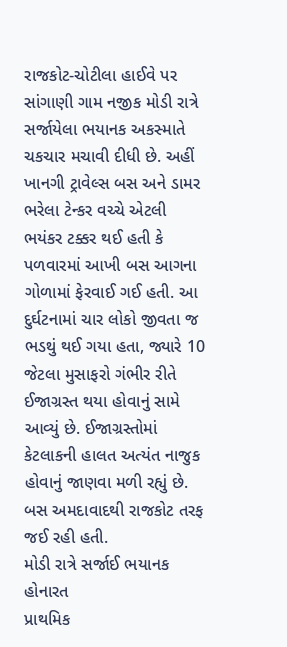રાજકોટ-ચોટીલા હાઈવે પર સાંગાણી ગામ નજીક મોડી રાત્રે સર્જાયેલા ભયાનક અકસ્માતે ચકચાર મચાવી દીધી છે. અહીં ખાનગી ટ્રાવેલ્સ બસ અને ડામર ભરેલા ટેન્કર વચ્ચે એટલી ભયંકર ટક્કર થઈ હતી કે પળવારમાં આખી બસ આગના ગોળામાં ફેરવાઈ ગઈ હતી. આ દુર્ઘટનામાં ચાર લોકો જીવતા જ ભડથું થઈ ગયા હતા, જ્યારે 10 જેટલા મુસાફરો ગંભીર રીતે ઈજાગ્રસ્ત થયા હોવાનું સામે આવ્યું છે. ઈજાગ્રસ્તોમાં કેટલાકની હાલત અત્યંત નાજુક હોવાનું જાણવા મળી રહ્યું છે. બસ અમદાવાદથી રાજકોટ તરફ જઈ રહી હતી.
મોડી રાત્રે સર્જાઈ ભયાનક હોનારત
પ્રાથમિક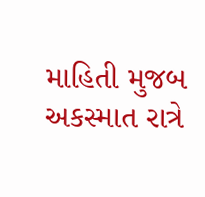માહિતી મુજબ અકસ્માત રાત્રે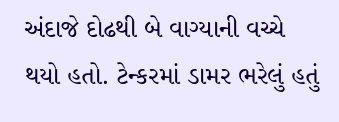અંદાજે દોઢથી બે વાગ્યાની વચ્ચે થયો હતો. ટેન્કરમાં ડામર ભરેલું હતું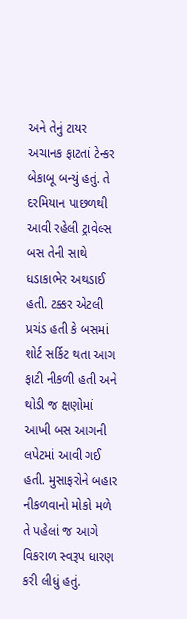અને તેનું ટાયર અચાનક ફાટતાં ટેન્કર બેકાબૂ બન્યું હતું. તે દરમિયાન પાછળથી આવી રહેલી ટ્રાવેલ્સ બસ તેની સાથે ધડાકાભેર અથડાઈ હતી. ટક્કર એટલી પ્રચંડ હતી કે બસમાં શોર્ટ સર્કિટ થતા આગ ફાટી નીકળી હતી અને થોડી જ ક્ષણોમાં આખી બસ આગની લપેટમાં આવી ગઈ હતી. મુસાફરોને બહાર નીકળવાનો મોકો મળે તે પહેલાં જ આગે વિકરાળ સ્વરૂપ ધારણ કરી લીધું હતું.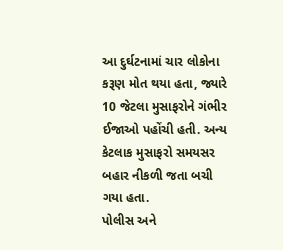આ દુર્ઘટનામાં ચાર લોકોના કરૂણ મોત થયા હતા, જ્યારે 10 જેટલા મુસાફરોને ગંભીર ઈજાઓ પહોંચી હતી. અન્ય કેટલાક મુસાફરો સમયસર બહાર નીકળી જતા બચી ગયા હતા.
પોલીસ અને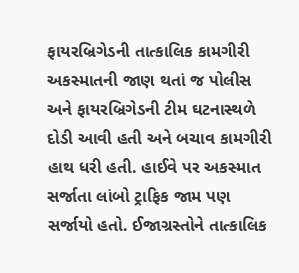ફાયરબ્રિગેડની તાત્કાલિક કામગીરી
અકસ્માતની જાણ થતાં જ પોલીસ અને ફાયરબ્રિગેડની ટીમ ઘટનાસ્થળે દોડી આવી હતી અને બચાવ કામગીરી હાથ ધરી હતી. હાઈવે પર અકસ્માત સર્જાતા લાંબો ટ્રાફિક જામ પણ સર્જાયો હતો. ઈજાગ્રસ્તોને તાત્કાલિક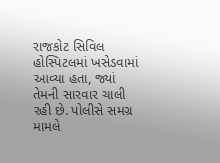રાજકોટ સિવિલ હોસ્પિટલમાં ખસેડવામાં આવ્યા હતા, જ્યાં તેમની સારવાર ચાલી રહી છે. પોલીસે સમગ્ર મામલે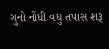ગુનો નોંધી વધુ તપાસ શરૂ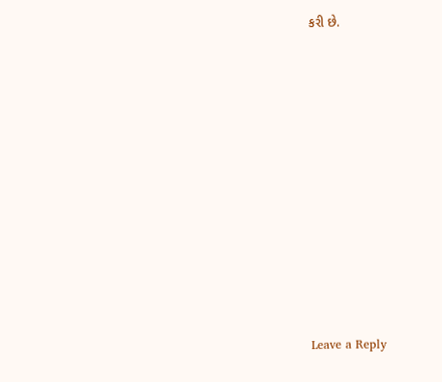કરી છે.













Leave a Reply